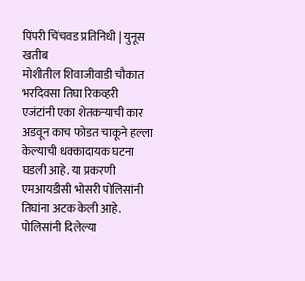पिंपरी चिंचवड प्रतिनिधी | युनूस खतीब
मोशीतील शिवाजीवाडी चौकात भरदिवसा तिघा रिकव्हरी एजंटांनी एका शेतकऱ्याची कार अडवून काच फोडत चाकूने हल्ला केल्याची धक्कादायक घटना घडली आहे. या प्रकरणी एमआयडीसी भोसरी पोलिसांनी तिघांना अटक केली आहे.
पोलिसांनी दिलेल्या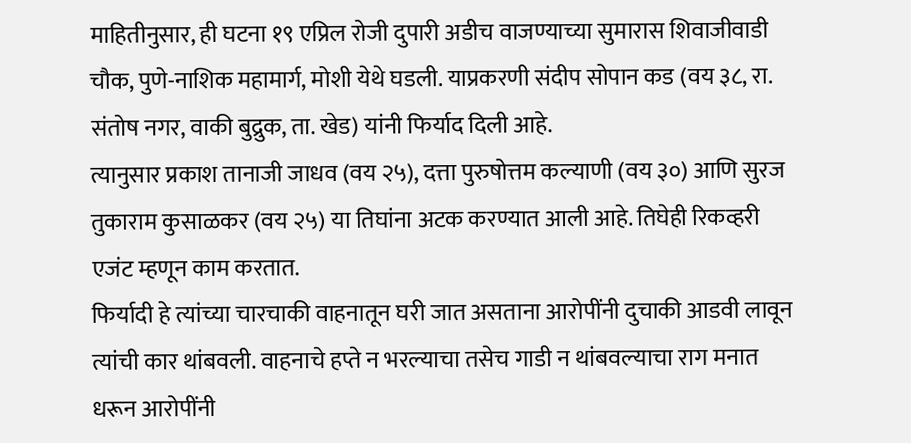माहितीनुसार, ही घटना १९ एप्रिल रोजी दुपारी अडीच वाजण्याच्या सुमारास शिवाजीवाडी चौक, पुणे-नाशिक महामार्ग, मोशी येथे घडली. याप्रकरणी संदीप सोपान कड (वय ३८, रा. संतोष नगर, वाकी बुद्रुक, ता. खेड) यांनी फिर्याद दिली आहे.
त्यानुसार प्रकाश तानाजी जाधव (वय २५), दत्ता पुरुषोत्तम कल्याणी (वय ३०) आणि सुरज तुकाराम कुसाळकर (वय २५) या तिघांना अटक करण्यात आली आहे. तिघेही रिकव्हरी एजंट म्हणून काम करतात.
फिर्यादी हे त्यांच्या चारचाकी वाहनातून घरी जात असताना आरोपींनी दुचाकी आडवी लावून त्यांची कार थांबवली. वाहनाचे हप्ते न भरल्याचा तसेच गाडी न थांबवल्याचा राग मनात धरून आरोपींनी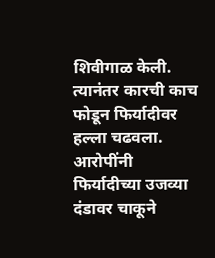शिवीगाळ केली. त्यानंतर कारची काच फोडून फिर्यादीवर हल्ला चढवला.
आरोपींनी फिर्यादीच्या उजव्या दंडावर चाकूने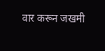वार करून जखमी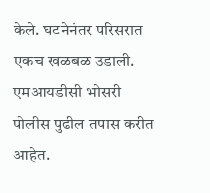केले. घटनेनंतर परिसरात एकच खळबळ उडाली. एमआयडीसी भोसरी पोलीस पुढील तपास करीत आहेत.